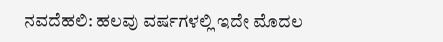ನವದೆಹಲಿ: ಹಲವು ವರ್ಷಗಳಲ್ಲಿ ಇದೇ ಮೊದಲ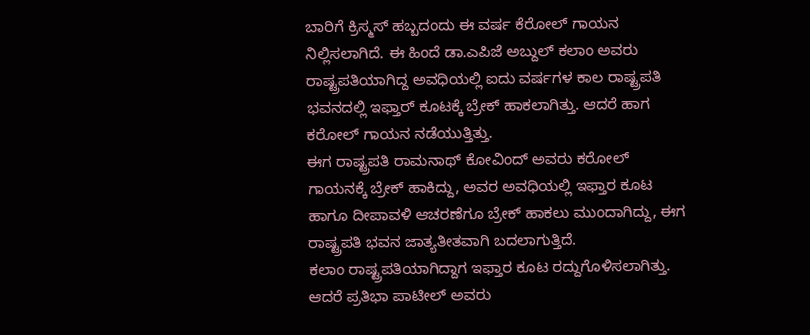ಬಾರಿಗೆ ಕ್ರಿಸ್ಮಸ್ ಹಬ್ಬದಂದು ಈ ವರ್ಷ ಕೆರೋಲ್ ಗಾಯನ ನಿಲ್ಲಿಸಲಾಗಿದೆ. ಈ ಹಿಂದೆ ಡಾ.ಎಪಿಜೆ ಅಬ್ದುಲ್ ಕಲಾಂ ಅವರು ರಾಷ್ಟ್ರಪತಿಯಾಗಿದ್ದ ಅವಧಿಯಲ್ಲಿ ಐದು ವರ್ಷಗಳ ಕಾಲ ರಾಷ್ಟ್ರಪತಿ ಭವನದಲ್ಲಿ ಇಫ್ತಾರ್ ಕೂಟಕ್ಕೆ ಬ್ರೇಕ್ ಹಾಕಲಾಗಿತ್ತು. ಆದರೆ ಹಾಗ ಕರೋಲ್ ಗಾಯನ ನಡೆಯುತ್ತಿತ್ತು.
ಈಗ ರಾಷ್ಟ್ರಪತಿ ರಾಮನಾಥ್ ಕೋವಿಂದ್ ಅವರು ಕರೋಲ್ ಗಾಯನಕ್ಕೆ ಬ್ರೇಕ್ ಹಾಕಿದ್ದು, ಅವರ ಅವಧಿಯಲ್ಲಿ ಇಫ್ತಾರ ಕೂಟ ಹಾಗೂ ದೀಪಾವಳಿ ಆಚರಣೆಗೂ ಬ್ರೇಕ್ ಹಾಕಲು ಮುಂದಾಗಿದ್ದು, ಈಗ ರಾಷ್ಟ್ರಪತಿ ಭವನ ಜಾತ್ಯತೀತವಾಗಿ ಬದಲಾಗುತ್ತಿದೆ.
ಕಲಾಂ ರಾಷ್ಟ್ರಪತಿಯಾಗಿದ್ದಾಗ ಇಫ್ತಾರ ಕೂಟ ರದ್ದುಗೊಳಿಸಲಾಗಿತ್ತು. ಆದರೆ ಪ್ರತಿಭಾ ಪಾಟೀಲ್ ಅವರು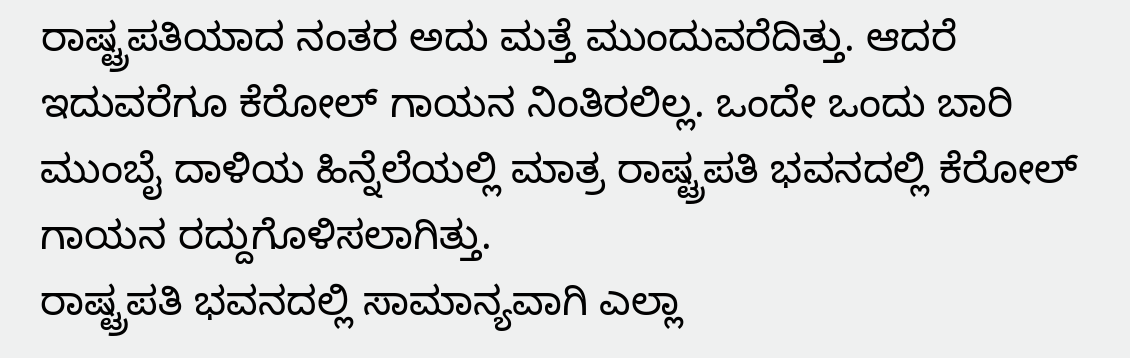ರಾಷ್ಟ್ರಪತಿಯಾದ ನಂತರ ಅದು ಮತ್ತೆ ಮುಂದುವರೆದಿತ್ತು. ಆದರೆ ಇದುವರೆಗೂ ಕೆರೋಲ್ ಗಾಯನ ನಿಂತಿರಲಿಲ್ಲ. ಒಂದೇ ಒಂದು ಬಾರಿ ಮುಂಬೈ ದಾಳಿಯ ಹಿನ್ನೆಲೆಯಲ್ಲಿ ಮಾತ್ರ ರಾಷ್ಟ್ರಪತಿ ಭವನದಲ್ಲಿ ಕೆರೋಲ್ ಗಾಯನ ರದ್ದುಗೊಳಿಸಲಾಗಿತ್ತು.
ರಾಷ್ಟ್ರಪತಿ ಭವನದಲ್ಲಿ ಸಾಮಾನ್ಯವಾಗಿ ಎಲ್ಲಾ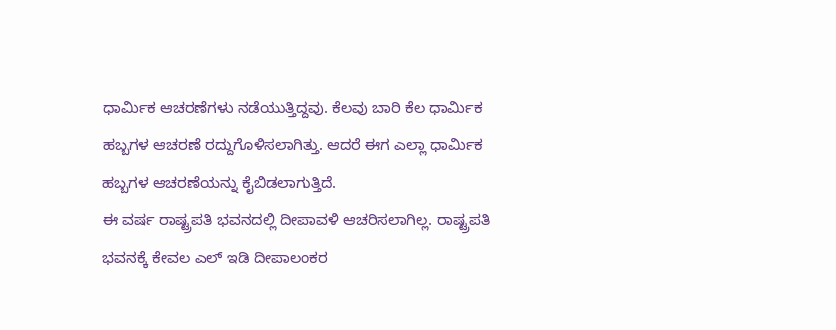ಧಾರ್ಮಿಕ ಆಚರಣೆಗಳು ನಡೆಯುತ್ತಿದ್ದವು. ಕೆಲವು ಬಾರಿ ಕೆಲ ಧಾರ್ಮಿಕ ಹಬ್ಬಗಳ ಆಚರಣೆ ರದ್ದುಗೊಳಿಸಲಾಗಿತ್ತು. ಆದರೆ ಈಗ ಎಲ್ಲಾ ಧಾರ್ಮಿಕ ಹಬ್ಬಗಳ ಆಚರಣೆಯನ್ನು ಕೈಬಿಡಲಾಗುತ್ತಿದೆ.
ಈ ವರ್ಷ ರಾಷ್ಟ್ರಪತಿ ಭವನದಲ್ಲಿ ದೀಪಾವಳಿ ಆಚರಿಸಲಾಗಿಲ್ಲ. ರಾಷ್ಟ್ರಪತಿ ಭವನಕ್ಕೆ ಕೇವಲ ಎಲ್ ಇಡಿ ದೀಪಾಲಂಕರ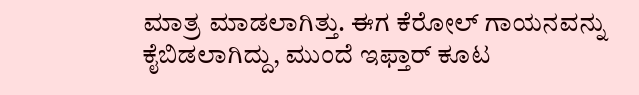ಮಾತ್ರ ಮಾಡಲಾಗಿತ್ತು. ಈಗ ಕೆರೋಲ್ ಗಾಯನವನ್ನು ಕೈಬಿಡಲಾಗಿದ್ದು, ಮುಂದೆ ಇಫ್ತಾರ್ ಕೂಟ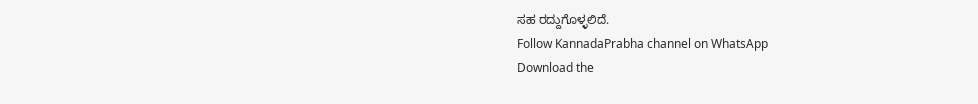ಸಹ ರದ್ದುಗೊಳ್ಳಲಿದೆ.
Follow KannadaPrabha channel on WhatsApp
Download the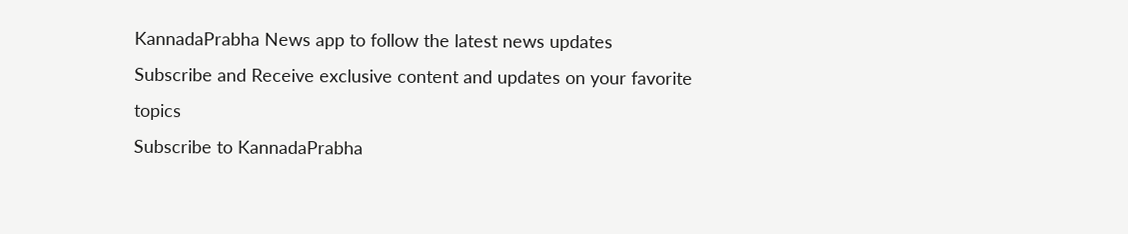KannadaPrabha News app to follow the latest news updates
Subscribe and Receive exclusive content and updates on your favorite topics
Subscribe to KannadaPrabha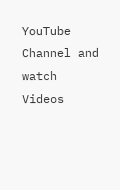YouTube Channel and watch Videos